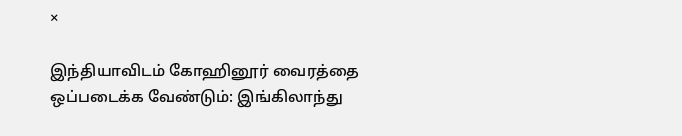×

இந்தியாவிடம் கோஹினூர் வைரத்தை ஒப்படைக்க வேண்டும்: இங்கிலாந்து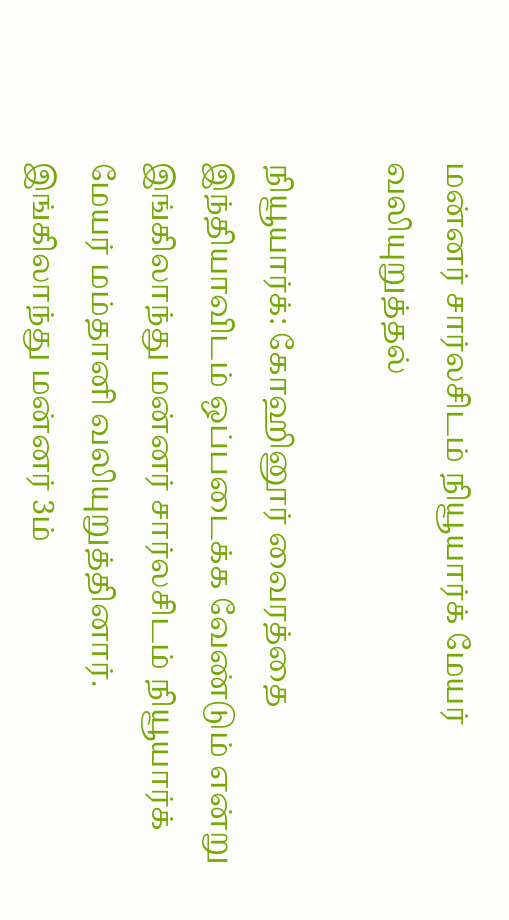மன்னர் சார்லசிடம் நியூயார்க் மேயர் வலியுறுத்தல்

நியூயார்க்: கோஹினூர் வைரத்தை இந்தியாவிடம் ஒப்படைக்க வேண்டும் என்று இங்கிலாந்து மன்னர் சார்லசிடம் நியூயார்க் மேயர் மம்தானி வலியுறுத்தினார். இங்கிலாந்து மன்னர் 3ம்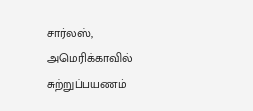சார்லஸ், அமெரிக்காவில் சுற்றுப்பயணம்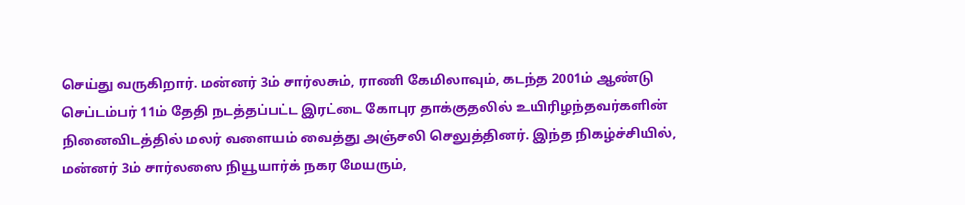செய்து வருகிறார். மன்னர் 3ம் சார்லசும், ராணி கேமிலாவும், கடந்த 2001ம் ஆண்டு செப்டம்பர் 11ம் தேதி நடத்தப்பட்ட இரட்டை கோபுர தாக்குதலில் உயிரிழந்தவர்களின் நினைவிடத்தில் மலர் வளையம் வைத்து அஞ்சலி செலுத்தினர். இந்த நிகழ்ச்சியில், மன்னர் 3ம் சார்லஸை நியூயார்க் நகர மேயரும்,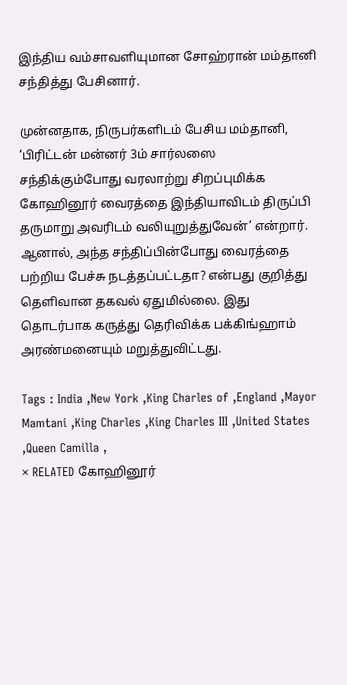இந்திய வம்சாவளியுமான சோஹ்ரான் மம்தானி சந்தித்து பேசினார்.

முன்னதாக, நிருபர்களிடம் பேசிய மம்தானி, ‘பிரிட்டன் மன்னர் 3ம் சார்லஸை சந்திக்கும்போது வரலாற்று சிறப்புமிக்க கோஹினூர் வைரத்தை இந்தியாவிடம் திருப்பி தருமாறு அவரிடம் வலியுறுத்துவேன்’ என்றார். ஆனால், அந்த சந்திப்பின்போது வைரத்தை பற்றிய பேச்சு நடத்தப்பட்டதா? என்பது குறித்து தெளிவான தகவல் ஏதுமில்லை. இது தொடர்பாக கருத்து தெரிவிக்க பக்கிங்ஹாம் அரண்மனையும் மறுத்துவிட்டது.

Tags : India ,New York ,King Charles of ,England ,Mayor Mamtani ,King Charles ,King Charles III ,United States ,Queen Camilla ,
× RELATED கோஹினூர்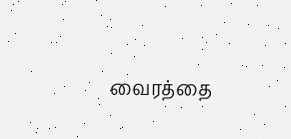வைரத்தை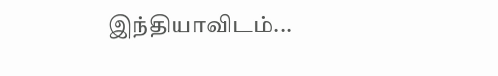இந்தியாவிடம்...